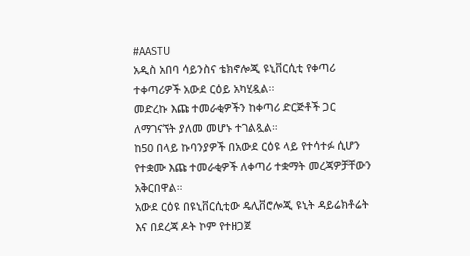#AASTU
አዲስ አበባ ሳይንስና ቴክኖሎጂ ዩኒቨርሲቲ የቀጣሪ ተቀጣሪዎች አውደ ርዕይ አካሂዷል፡፡
መድረኩ እጩ ተመራቂዎችን ከቀጣሪ ድርጅቶች ጋር ለማገናኘት ያለመ መሆኑ ተገልጿል።
ከ50 በላይ ኩባንያዎች በአውደ ርዕዩ ላይ የተሳተፉ ሲሆን የተቋሙ እጩ ተመራቂዎች ለቀጣሪ ተቋማት መረጃዎቻቸውን አቅርበዋል።
አውደ ርዕዩ በዩኒቨርሲቲው ዴሊቨሮሎጂ ዩኒት ዳይሬክቶሬት እና በደረጃ ዶት ኮም የተዘጋጀ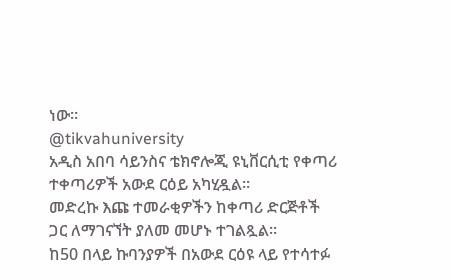ነው።
@tikvahuniversity
አዲስ አበባ ሳይንስና ቴክኖሎጂ ዩኒቨርሲቲ የቀጣሪ ተቀጣሪዎች አውደ ርዕይ አካሂዷል፡፡
መድረኩ እጩ ተመራቂዎችን ከቀጣሪ ድርጅቶች ጋር ለማገናኘት ያለመ መሆኑ ተገልጿል።
ከ50 በላይ ኩባንያዎች በአውደ ርዕዩ ላይ የተሳተፉ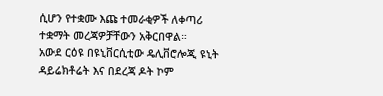ሲሆን የተቋሙ እጩ ተመራቂዎች ለቀጣሪ ተቋማት መረጃዎቻቸውን አቅርበዋል።
አውደ ርዕዩ በዩኒቨርሲቲው ዴሊቨሮሎጂ ዩኒት ዳይሬክቶሬት እና በደረጃ ዶት ኮም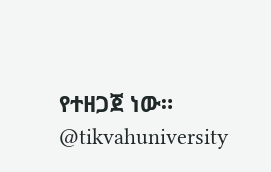የተዘጋጀ ነው።
@tikvahuniversity